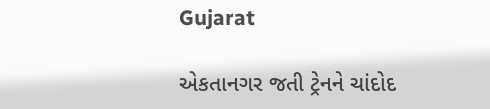Gujarat

એકતાનગર જતી ટ્રેનને ચાંદોદ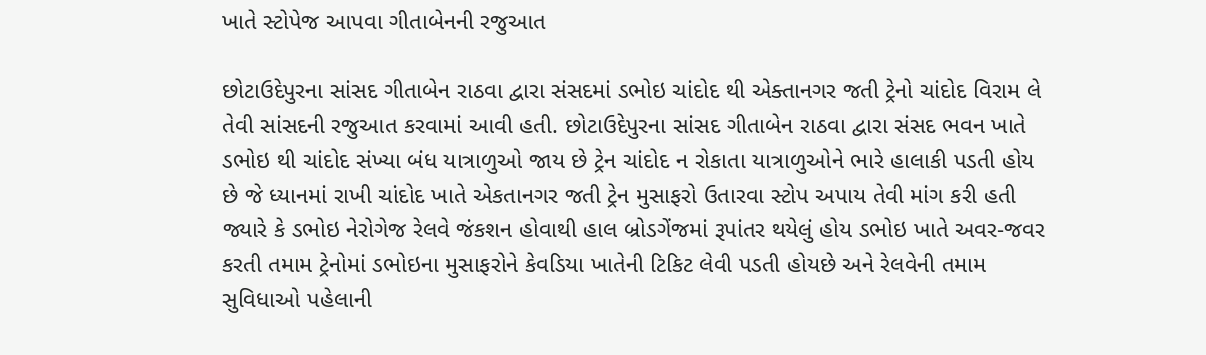ખાતે સ્ટોપેજ આપવા ગીતાબેનની રજુઆત

છોટાઉદેપુરના સાંસદ ગીતાબેન રાઠવા દ્વારા સંસદમાં ડભોઇ ચાંદોદ થી એક્તાનગર જતી ટ્રેનો ચાંદોદ વિરામ લે તેવી સાંસદની રજુઆત કરવામાં આવી હતી. છોટાઉદેપુરના સાંસદ ગીતાબેન રાઠવા દ્વારા સંસદ ભવન ખાતે ડભોઇ થી ચાંદોદ સંખ્યા બંધ યાત્રાળુઓ જાય છે ટ્રેન ચાંદોદ ન રોકાતા યાત્રાળુઓને ભારે હાલાકી પડતી હોય છે જે ધ્યાનમાં રાખી ચાંદોદ ખાતે એકતાનગર જતી ટ્રેન મુસાફરો ઉતારવા સ્ટોપ અપાય તેવી માંગ કરી હતી જ્યારે કે ડભોઇ નેરોગેજ રેલવે જંકશન હોવાથી હાલ બ્રોડગેંજમાં રૂપાંતર થયેલું હોય ડભોઇ ખાતે અવર-જવર કરતી તમામ ટ્રેનોમાં ડભોઇના મુસાફરોને કેવડિયા ખાતેની ટિકિટ લેવી પડતી હોયછે અને રેલવેની તમામ સુવિધાઓ પહેલાની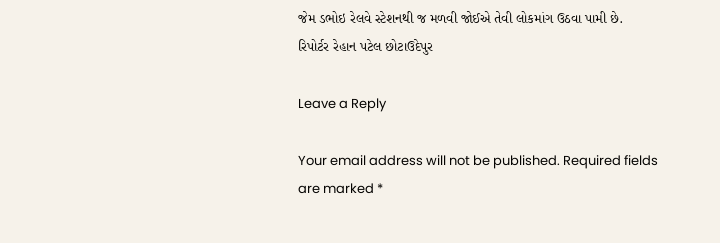જેમ ડભોઇ રેલવે સ્ટેશનથી જ મળવી જોઈએ તેવી લોકમાંગ ઉઠવા પામી છે.
રિપોર્ટર રેહાન પટેલ છોટાઉદેપુર

Leave a Reply

Your email address will not be published. Required fields are marked *